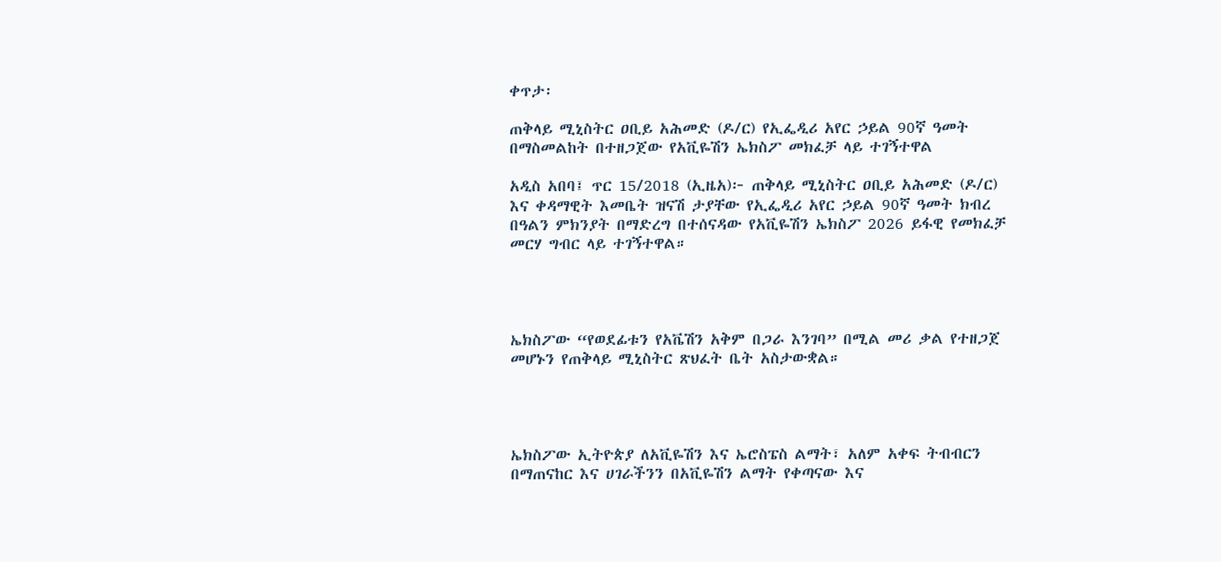ቀጥታ፡

ጠቅላይ ሚኒስትር ዐቢይ አሕመድ (ዶ/ር) የኢፌዲሪ አየር ኃይል 90ኛ ዓመት በማስመልከት በተዘጋጀው የአቪዬሽን ኤክስፖ መክፈቻ ላይ ተገኝተዋል

አዲስ አበባ፤ ጥር 15/2018 (ኢዜአ)፦ ጠቅላይ ሚኒስትር ዐቢይ አሕመድ (ዶ/ር)  እና ቀዳማዊት እመቤት ዝናሽ ታያቸው የኢፌዲሪ አየር ኃይል 90ኛ ዓመት ክብረ በዓልን ምክንያት በማድረግ በተሰናዳው የአቪዬሽን ኤክስፖ 2026 ይፋዊ የመክፈቻ መርሃ ግብር ላይ ተገኝተዋል።




ኤክስፖው “የወደፊቱን የአቬሽን አቅም በጋራ እንገባ” በሚል መሪ ቃል የተዘጋጀ መሆኑን የጠቅላይ ሚኒስትር ጽህፈት ቤት አስታውቋል።




ኤክስፖው ኢትዮጵያ ለአቪዬሽን እና ኤሮስፔስ ልማት፣ አለም አቀፍ ትብብርን በማጠናከር እና ሀገራችንን በአቪዬሽን ልማት የቀጣናው እና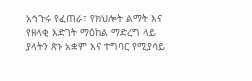አኅጉሩ የፈጠራ፣ የክህሎት ልማት እና የዘላቂ እድገት ማዕከል ማድረግ ላይ ያላትን ጽኑ አቋም እና ተግባር የሚያሳይ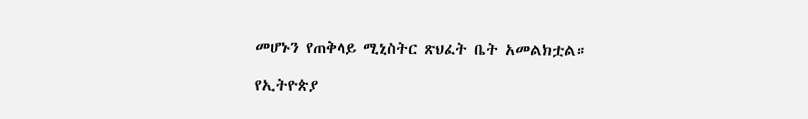መሆኑን የጠቅላይ ሚኒስትር ጽህፈት ቤት አመልክቷል።

የኢትዮጵያ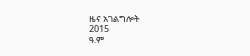ዜና አገልግሎት
2015
ዓ.ም